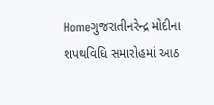Homeગુજરાતીનરેન્દ્ર મોદીના શપથવિધિ સમારોહમાં આઠ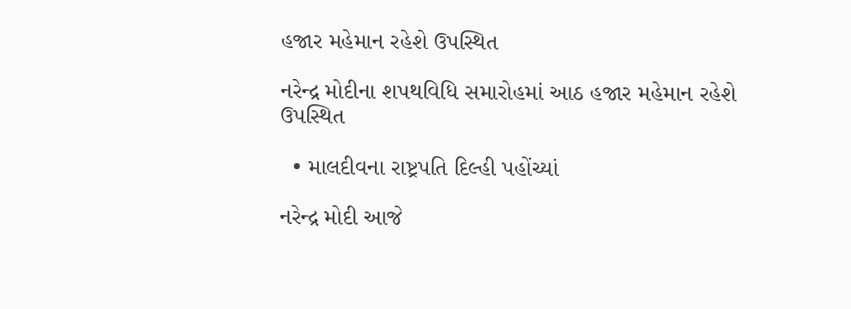હજાર મહેમાન રહેશે ઉપસ્થિત

નરેન્દ્ર મોદીના શપથવિધિ સમારોહમાં આઠ હજાર મહેમાન રહેશે ઉપસ્થિત

  • માલદીવના રાષ્ટ્રપતિ દિલ્હી પહોંચ્યાં

નરેન્દ્ર મોદી આજે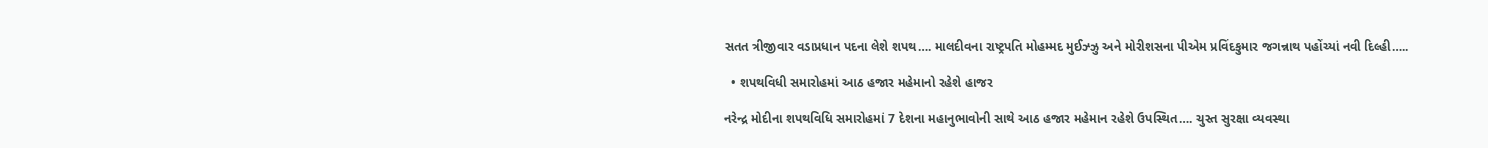સતત ત્રીજીવાર વડાપ્રધાન પદના લેશે શપથ…. માલદીવના રાષ્ટ્રપતિ મોહમ્મદ મુઈઝ્ઝુ અને મોરીશસના પીએમ પ્રવિંદકુમાર જગન્નાથ પહોંચ્યાં નવી દિલ્હી…..

  • શપથવિધી સમારોહમાં આઠ હજાર મહેમાનો રહેશે હાજર

નરેન્દ્ર મોદીના શપથવિધિ સમારોહમાં 7 દેશના મહાનુભાવોની સાથે આઠ હજાર મહેમાન રહેશે ઉપસ્થિત…. ચુસ્ત સુરક્ષા વ્યવસ્થા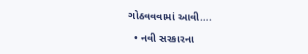ગોઠવવવામાં આવી….

  • નવી સરકારના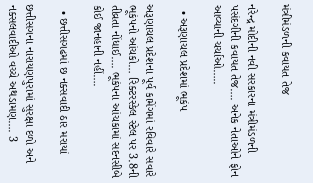મંત્રીમંડળની કવાયત તેજ

નરેન્દ્ર મોદીની નવી સરકારના મંત્રીમંડળની  પસંદગીની કવાયત તેજ…. અનેક નેતાઓને ફોન આવ્યાની ચર્ચાઓ…..

  • અરૂણાચલ પ્રદેશમાં ભૂકંપ

અરૂણાચલ પ્રદેશના પૂર્વ કામેંગમાં રવિવારે સવારે ભૂકંપનો આંચકો… રિક્ટરસ્કેલ સ્ટેલ પર 3.8ની તીવ્રતા નોંધાઈ…. ભૂકંપના આંચકામાં સદનસીબે કોઈ જાનહાની નહીં….

  • છત્તીસગઢમાં છ નક્સવાદી ઠાર મરાયાં

છત્તીસગના નારાયણપુરામાં સુરક્ષા દળો અને નક્સલવાદીઓ વચ્ચે અથડામણ…. 3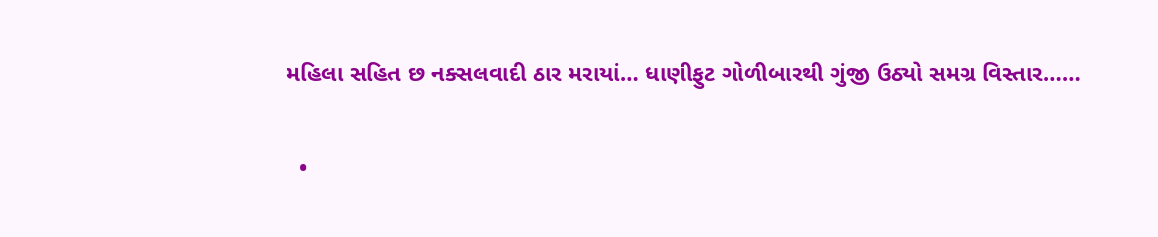મહિલા સહિત છ નક્સલવાદી ઠાર મરાયાં… ધાણીફુટ ગોળીબારથી ગુંજી ઉઠ્યો સમગ્ર વિસ્તાર……

  •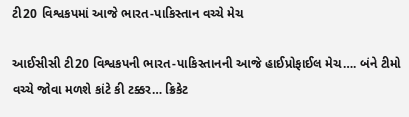ટી20 વિશ્વકપમાં આજે ભારત-પાકિસ્તાન વચ્ચે મેચ

આઈસીસી ટી20 વિશ્વકપની ભારત-પાકિસ્તાનની આજે હાઈપ્રોફાઈલ મેચ…. બંને ટીમો વચ્ચે જોવા મળશે કાંટે કી ટક્કર… ક્રિકેટ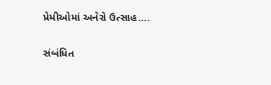પ્રેમીઓમાં અનેરો ઉત્સાહ….

સંબંધિત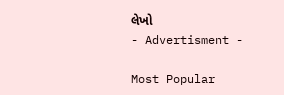લેખો
- Advertisment -

Most Popular